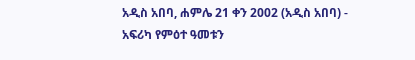አዲስ አበባ, ሐምሌ 21 ቀን 2002 (አዲስ አበባ) - አፍሪካ የምዕተ ዓመቱን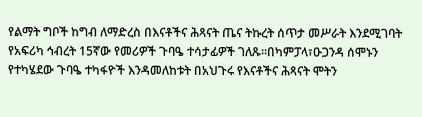የልማት ግቦች ከግብ ለማድረስ በእናቶችና ሕጻናት ጤና ትኩረት ሰጥታ መሥራት እንደሚገባት የአፍሪካ ኅብረት 15ኛው የመሪዎች ጉባዔ ተሳታፊዎች ገለጹ።በካምፓላ፣ዑጋንዳ ሰሞኑን የተካሄደው ጉባዔ ተካፋዮች እንዳመለከቱት በአህጉሩ የእናቶችና ሕጻናት ሞትን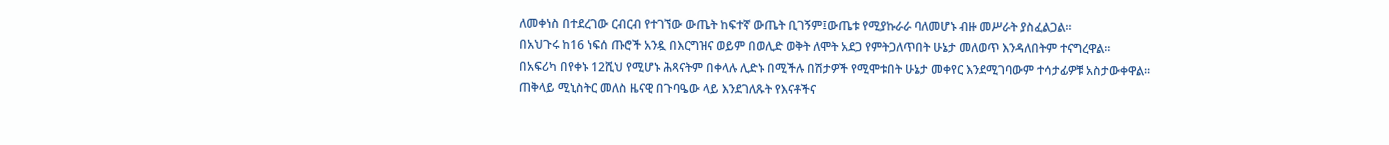ለመቀነስ በተደረገው ርብርብ የተገኘው ውጤት ከፍተኛ ውጤት ቢገኝም፤ውጤቱ የሚያኩራራ ባለመሆኑ ብዙ መሥራት ያስፈልጋል።
በአህጉሩ ከ16 ነፍሰ ጡሮች አንዷ በእርግዝና ወይም በወሊድ ወቅት ለሞት አደጋ የምትጋለጥበት ሁኔታ መለወጥ እንዳለበትም ተናግረዋል።
በአፍሪካ በየቀኑ 12ሺህ የሚሆኑ ሕጻናትም በቀላሉ ሊድኑ በሚችሉ በሽታዎች የሚሞቱበት ሁኔታ መቀየር እንደሚገባውም ተሳታፊዎቹ አስታውቀዋል።
ጠቅላይ ሚኒስትር መለስ ዜናዊ በጉባዔው ላይ እንደገለጹት የእናቶችና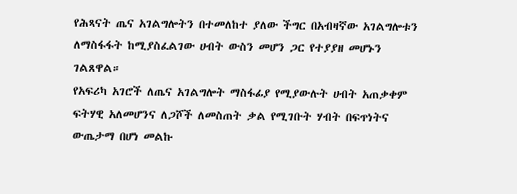የሕጻናት ጤና አገልግሎትን በተመለከተ ያለው ችግር በአብዛኛው አገልግሎቱን ለማስፋፋት ከሚያስፈልገው ሀብት ውስን መሆን ጋር የተያያዘ መሆኑን ገልጸዋል።
የአፍሪካ አገሮች ለጤና አገልግሎት ማስፋፊያ የሚያውሉት ሀብት አጠቃቀም ፍትሃዊ አለመሆንና ለጋሾች ለመስጠት ቃል የሚገቡት ሃብት በፍጥነትና ውጤታማ በሆነ መልኩ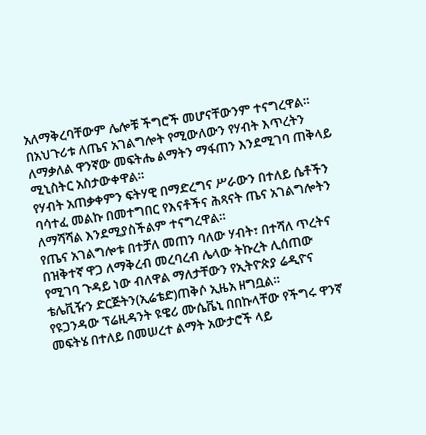አለማቅረባቸውም ሌሎቹ ችግሮች መሆናቸውንም ተናግረዋል።
በአህጉሪቱ ለጤና አገልግሎት የሚውለውን የሃብት እጥረትን ለማቃለል ዋንኛው መፍትሔ ልማትን ማፋጠን እንደሚገባ ጠቅላይ ሚኒስትር አስታውቀዋል።
የሃብት አጠቃቀምን ፍትሃዊ በማድረግና ሥራውን በተለይ ሴቶችን ባሳተፈ መልኩ በመተግበር የእናቶችና ሕጻናት ጤና አገልግሎትን ለማሻሻል እንደሚያስችልም ተናግረዋል።
የጤና አገልግሎቱ በተቻለ መጠን ባለው ሃብት፣ በተሻለ ጥረትና በዝቅተኛ ዋጋ ለማቅረብ መረባረብ ሌላው ትኩረት ሊሰጠው የሚገባ ጉዳይ ነው ብለዋል ማለታቸውን የኢትዮጵያ ሬዲዮና ቴሌቪዥን ድርጅትን(ኢሬቴድ)ጠቅሶ ኢዜአ ዘግቧል።
የዩጋንዳው ፕሬዚዳንት ዩዌሪ ሙሴቬኒ በበኩላቸው የችግሩ ዋንኛ መፍትሄ በተለይ በመሠረተ ልማት አውታሮች ላይ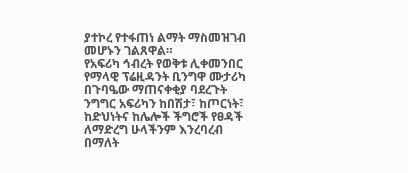ያተኮረ የተፋጠነ ልማት ማስመዝገብ መሆኑን ገልጸዋል።
የአፍሪካ ኅብረት የወቅቱ ሊቀመንበር የማላዊ ፕሬዚዳንት ቢንግዋ ሙታሪካ በጉባዔው ማጠናቀቂያ ባደረጉት ንግግር አፍሪካን ከበሽታ፣ ከጦርነት፣ ከድህነትና ከሌሎች ችግሮች የፀዳች ለማድረግ ሁላችንም እንረባረብ በማለት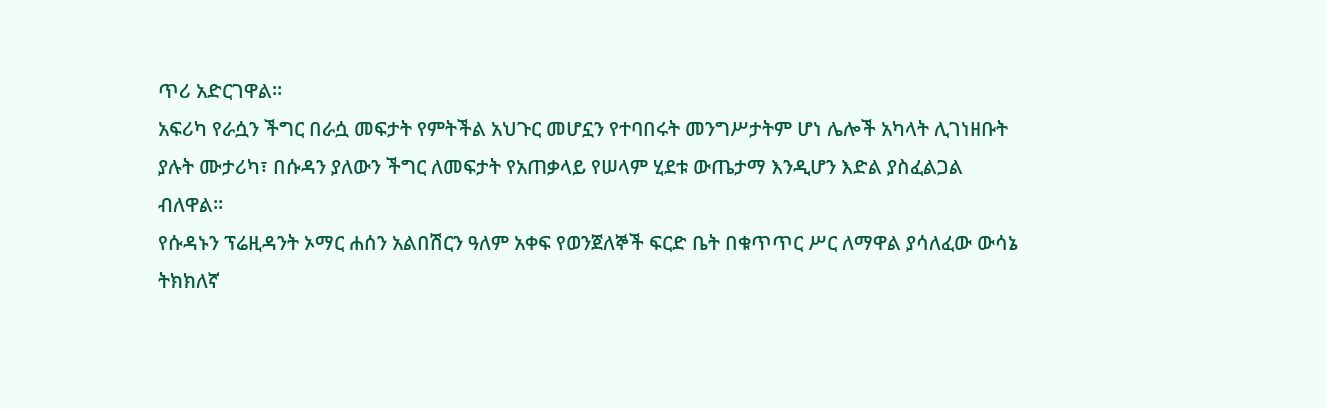ጥሪ አድርገዋል።
አፍሪካ የራሷን ችግር በራሷ መፍታት የምትችል አህጉር መሆኗን የተባበሩት መንግሥታትም ሆነ ሌሎች አካላት ሊገነዘቡት ያሉት ሙታሪካ፣ በሱዳን ያለውን ችግር ለመፍታት የአጠቃላይ የሠላም ሂደቱ ውጤታማ እንዲሆን እድል ያስፈልጋል ብለዋል።
የሱዳኑን ፕሬዚዳንት ኦማር ሐሰን አልበሽርን ዓለም አቀፍ የወንጀለኞች ፍርድ ቤት በቁጥጥር ሥር ለማዋል ያሳለፈው ውሳኔ ትክክለኛ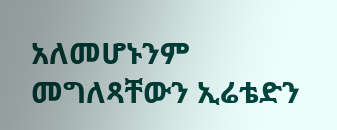አለመሆኑንም መግለጻቸውን ኢሬቴድን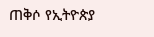ጠቅሶ የኢትዮጵያ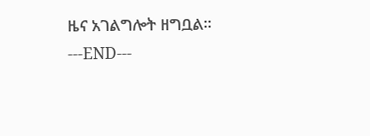ዜና አገልግሎት ዘግቧል።
---END---